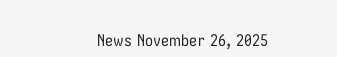News November 26, 2025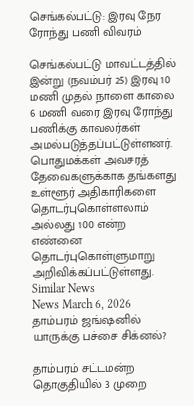செங்கல்பட்டு: இரவு நேர ரோந்து பணி விவரம்

செங்கல்பட்டு மாவட்டத்தில் இன்று (நவம்பர் 25) இரவு 10 மணி முதல் நாளை காலை 6 மணி வரை இரவு ரோந்து பணிக்கு காவலர்கள் அமல்படுத்தப்பட்டுள்ளனர். பொதுமக்கள் அவசரத் தேவைகளுக்காக தங்களது உள்ளூர் அதிகாரிகளை தொடர்புகொள்ளலாம் அல்லது 100 என்ற எண்னை தொடர்புகொள்ளுமாறு அறிவிக்கப்பட்டுள்ளது.
Similar News
News March 6, 2026
தாம்பரம் ஜங்ஷனில் யாருக்கு பச்சை சிக்னல்?

தாம்பரம் சட்டமன்ற தொகுதியில் 3 முறை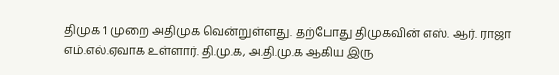திமுக 1 முறை அதிமுக வென்றுள்ளது. தற்போது திமுகவின் எஸ். ஆர். ராஜா எம்.எல்.ஏவாக உள்ளார். தி.மு.க, அ.தி.மு.க ஆகிய இரு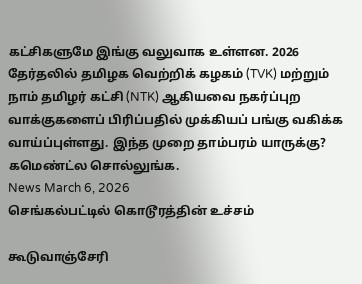கட்சிகளுமே இங்கு வலுவாக உள்ளன. 2026 தேர்தலில் தமிழக வெற்றிக் கழகம் (TVK) மற்றும் நாம் தமிழர் கட்சி (NTK) ஆகியவை நகர்ப்புற வாக்குகளைப் பிரிப்பதில் முக்கியப் பங்கு வகிக்க வாய்ப்புள்ளது. இந்த முறை தாம்பரம் யாருக்கு? கமெண்ட்ல சொல்லுங்க.
News March 6, 2026
செங்கல்பட்டில் கொடூரத்தின் உச்சம்

கூடுவாஞ்சேரி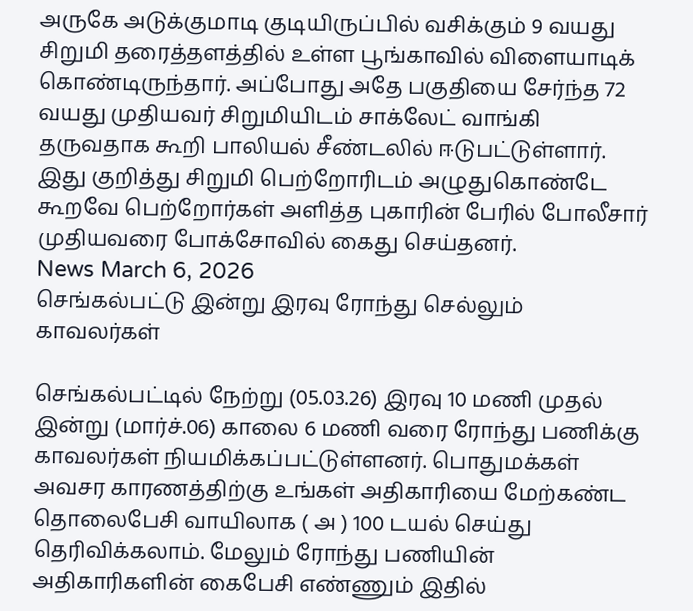அருகே அடுக்குமாடி குடியிருப்பில் வசிக்கும் 9 வயது சிறுமி தரைத்தளத்தில் உள்ள பூங்காவில் விளையாடிக் கொண்டிருந்தார். அப்போது அதே பகுதியை சேர்ந்த 72 வயது முதியவர் சிறுமியிடம் சாக்லேட் வாங்கி தருவதாக கூறி பாலியல் சீண்டலில் ஈடுபட்டுள்ளார். இது குறித்து சிறுமி பெற்றோரிடம் அழுதுகொண்டே கூறவே பெற்றோர்கள் அளித்த புகாரின் பேரில் போலீசார் முதியவரை போக்சோவில் கைது செய்தனர்.
News March 6, 2026
செங்கல்பட்டு இன்று இரவு ரோந்து செல்லும் காவலர்கள்

செங்கல்பட்டில் நேற்று (05.03.26) இரவு 10 மணி முதல் இன்று (மார்ச்.06) காலை 6 மணி வரை ரோந்து பணிக்கு காவலர்கள் நியமிக்கப்பட்டுள்ளனர். பொதுமக்கள் அவசர காரணத்திற்கு உங்கள் அதிகாரியை மேற்கண்ட தொலைபேசி வாயிலாக ( அ ) 100 டயல் செய்து தெரிவிக்கலாம். மேலும் ரோந்து பணியின் அதிகாரிகளின் கைபேசி எண்ணும் இதில்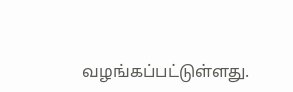வழங்கப்பட்டுள்ளது.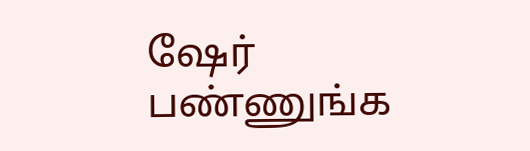ஷேர் பண்ணுங்க